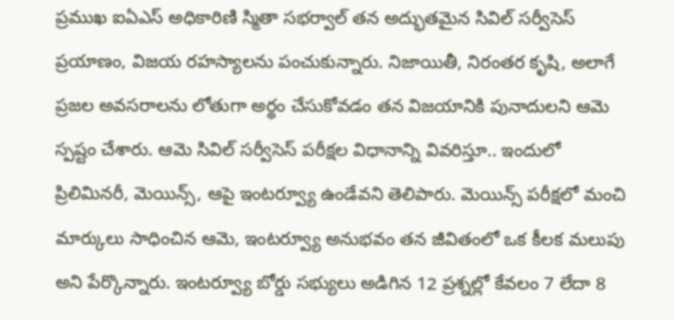ప్రముఖ ఐఏఎస్ అధికారిణి స్మితా సభర్వాల్ తన అద్భుతమైన సివిల్ సర్వీసెస్ ప్రయాణం, విజయ రహస్యాలను పంచుకున్నారు. నిజాయితీ, నిరంతర కృషి, అలాగే ప్రజల అవసరాలను లోతుగా అర్థం చేసుకోవడం తన విజయానికి పునాదులని ఆమె స్పష్టం చేశారు. ఆమె సివిల్ సర్వీసెస్ పరీక్షల విధానాన్ని వివరిస్తూ.. ఇందులో ప్రిలిమినరీ, మెయిన్స్, ఆపై ఇంటర్వ్యూ ఉండేవని తెలిపారు. మెయిన్స్ పరీక్షలో మంచి మార్కులు సాధించిన ఆమె, ఇంటర్వ్యూ అనుభవం తన జీవితంలో ఒక కీలక మలుపు అని పేర్కొన్నారు. ఇంటర్వ్యూ బోర్డు సభ్యులు అడిగిన 12 ప్రశ్నల్లో కేవలం 7 లేదా 8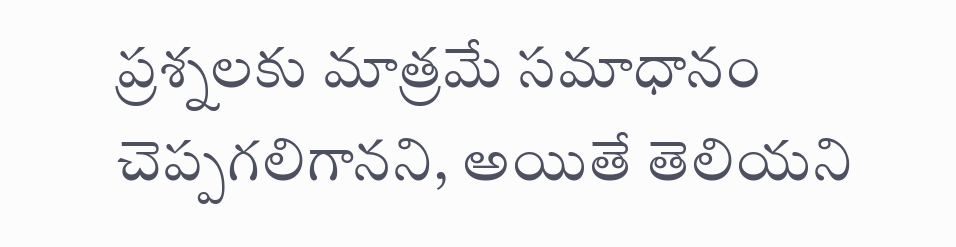ప్రశ్నలకు మాత్రమే సమాధానం చెప్పగలిగానని, అయితే తెలియని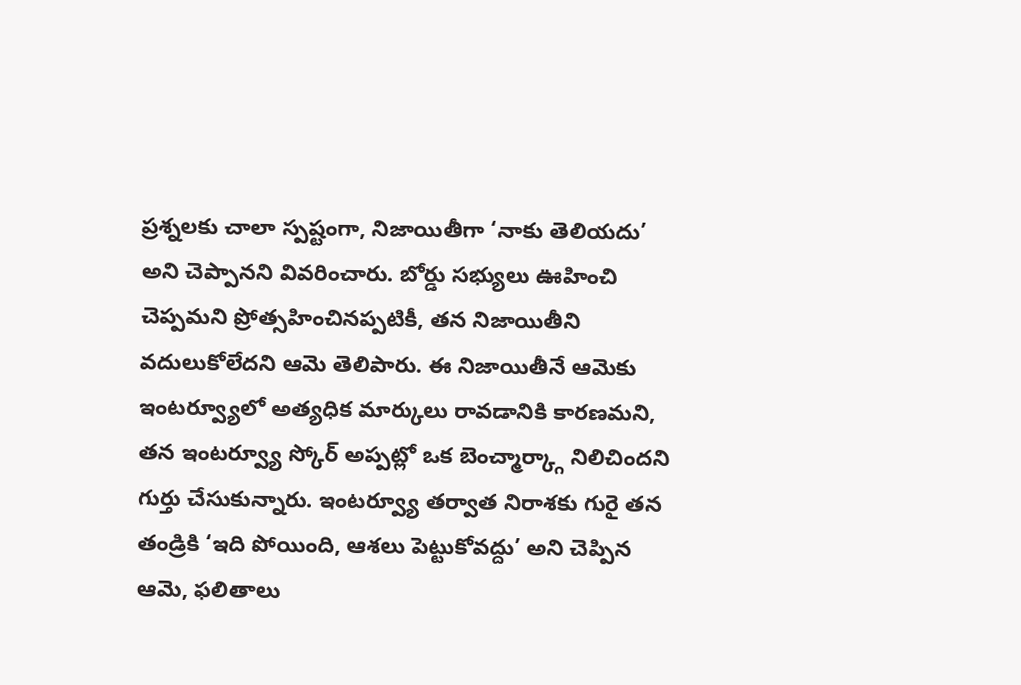ప్రశ్నలకు చాలా స్పష్టంగా, నిజాయితీగా ‘నాకు తెలియదు’ అని చెప్పానని వివరించారు. బోర్డు సభ్యులు ఊహించి చెప్పమని ప్రోత్సహించినప్పటికీ, తన నిజాయితీని వదులుకోలేదని ఆమె తెలిపారు. ఈ నిజాయితీనే ఆమెకు ఇంటర్వ్యూలో అత్యధిక మార్కులు రావడానికి కారణమని, తన ఇంటర్వ్యూ స్కోర్ అప్పట్లో ఒక బెంచ్మార్క్గా నిలిచిందని గుర్తు చేసుకున్నారు. ఇంటర్వ్యూ తర్వాత నిరాశకు గురై తన తండ్రికి ‘ఇది పోయింది, ఆశలు పెట్టుకోవద్దు’ అని చెప్పిన ఆమె, ఫలితాలు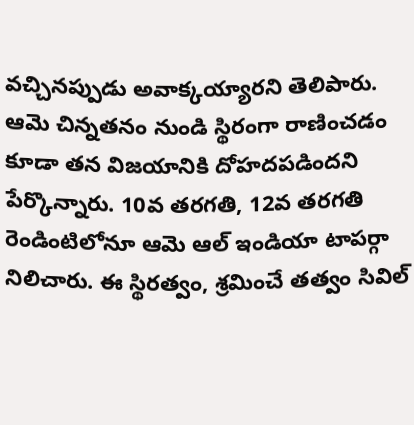వచ్చినప్పుడు అవాక్కయ్యారని తెలిపారు.
ఆమె చిన్నతనం నుండి స్థిరంగా రాణించడం కూడా తన విజయానికి దోహదపడిందని పేర్కొన్నారు. 10వ తరగతి, 12వ తరగతి రెండింటిలోనూ ఆమె ఆల్ ఇండియా టాపర్గా నిలిచారు. ఈ స్థిరత్వం, శ్రమించే తత్వం సివిల్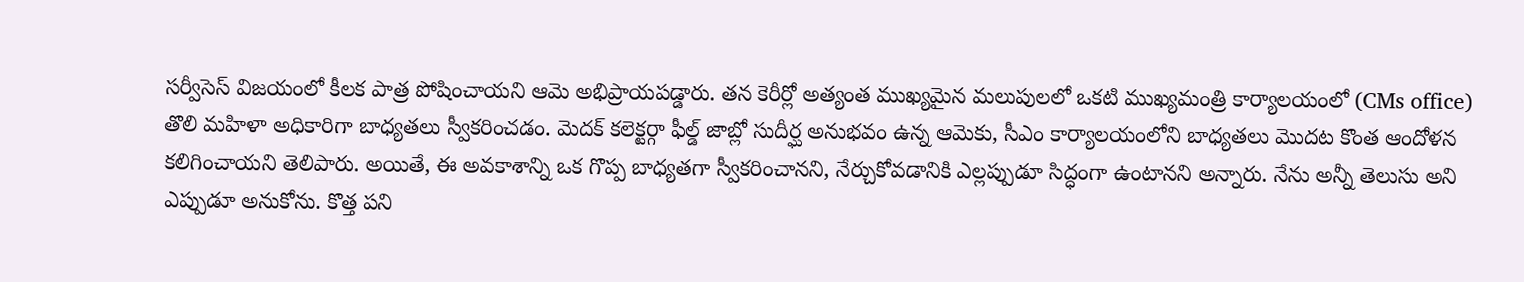సర్వీసెస్ విజయంలో కీలక పాత్ర పోషించాయని ఆమె అభిప్రాయపడ్డారు. తన కెరీర్లో అత్యంత ముఖ్యమైన మలుపులలో ఒకటి ముఖ్యమంత్రి కార్యాలయంలో (CMs office) తొలి మహిళా అధికారిగా బాధ్యతలు స్వీకరించడం. మెదక్ కలెక్టర్గా ఫీల్డ్ జాబ్లో సుదీర్ఘ అనుభవం ఉన్న ఆమెకు, సీఎం కార్యాలయంలోని బాధ్యతలు మొదట కొంత ఆందోళన కలిగించాయని తెలిపారు. అయితే, ఈ అవకాశాన్ని ఒక గొప్ప బాధ్యతగా స్వీకరించానని, నేర్చుకోవడానికి ఎల్లప్పుడూ సిద్ధంగా ఉంటానని అన్నారు. నేను అన్నీ తెలుసు అని ఎప్పుడూ అనుకోను. కొత్త పని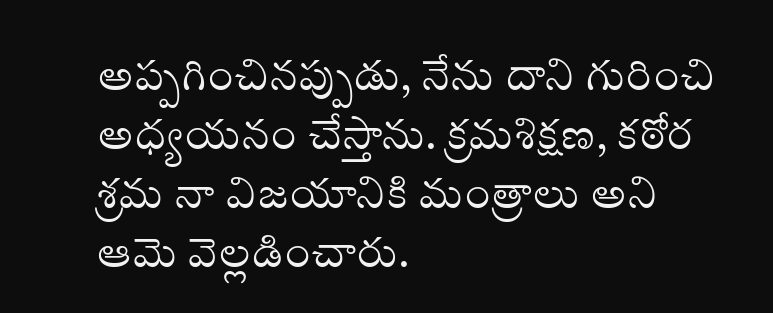అప్పగించినప్పుడు, నేను దాని గురించి అధ్యయనం చేస్తాను. క్రమశిక్షణ, కఠోర శ్రమ నా విజయానికి మంత్రాలు అని ఆమె వెల్లడించారు.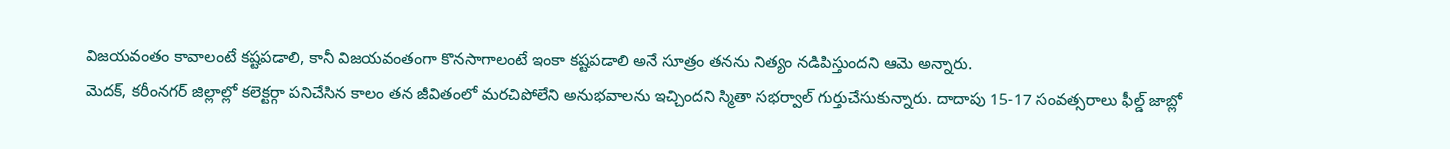విజయవంతం కావాలంటే కష్టపడాలి, కానీ విజయవంతంగా కొనసాగాలంటే ఇంకా కష్టపడాలి అనే సూత్రం తనను నిత్యం నడిపిస్తుందని ఆమె అన్నారు.
మెదక్, కరీంనగర్ జిల్లాల్లో కలెక్టర్గా పనిచేసిన కాలం తన జీవితంలో మరచిపోలేని అనుభవాలను ఇచ్చిందని స్మితా సభర్వాల్ గుర్తుచేసుకున్నారు. దాదాపు 15-17 సంవత్సరాలు ఫీల్డ్ జాబ్లో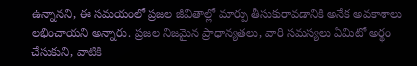ఉన్నానని, ఈ సమయంలో ప్రజల జీవితాల్లో మార్పు తీసుకురావడానికి అనేక అవకాశాలు లభించాయని అన్నారు. ప్రజల నిజమైన ప్రాధాన్యతలు, వారి సమస్యలు ఏమిటో అర్థం చేసుకుని, వాటికి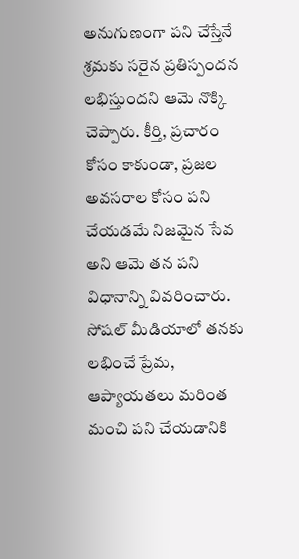అనుగుణంగా పని చేస్తేనే శ్రమకు సరైన ప్రతిస్పందన లభిస్తుందని ఆమె నొక్కి చెప్పారు. కీర్తి, ప్రచారం కోసం కాకుండా, ప్రజల అవసరాల కోసం పని చేయడమే నిజమైన సేవ అని ఆమె తన పని విధానాన్ని వివరించారు. సోషల్ మీడియాలో తనకు లభించే ప్రేమ, ఆప్యాయతలు మరింత మంచి పని చేయడానికి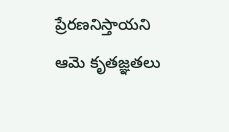ప్రేరణనిస్తాయని ఆమె కృతజ్ఞతలు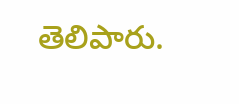తెలిపారు.